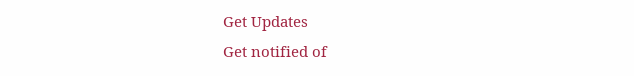Get Updates
Get notified of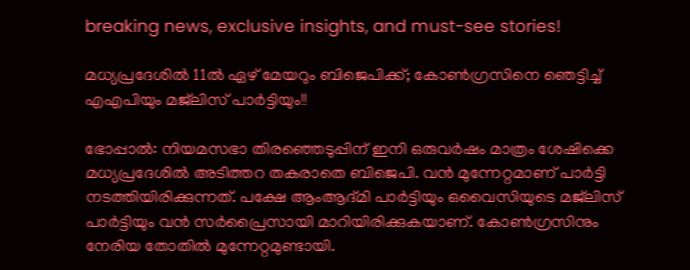breaking news, exclusive insights, and must-see stories!

മധ്യപ്രദേശില്‍ 11ല്‍ ഏഴ് മേയറും ബിജെപിക്ക്; കോണ്‍ഗ്രസിനെ ഞെട്ടിച്ച് എഎപിയും മജ്‌ലിസ് പാര്‍ട്ടിയും!!

ഭോപ്പാല്‍: നിയമസഭാ തിരഞ്ഞെടുപ്പിന് ഇനി ഒരുവര്‍ഷം മാത്രം ശേഷിക്കെ മധ്യപ്രദേശില്‍ അടിത്തറ തകരാതെ ബിജെപി. വന്‍ മുന്നേറ്റമാണ് പാര്‍ട്ടി നടത്തിയിരിക്കുന്നത്. പക്ഷേ ആംആദ്മി പാര്‍ട്ടിയും ഒവൈസിയുടെ മജ്‌ലിസ് പാര്‍ട്ടിയും വന്‍ സര്‍പ്രൈസായി മാറിയിരിക്കുകയാണ്. കോണ്‍ഗ്രസിനും നേരിയ തോതില്‍ മുന്നേറ്റമുണ്ടായി.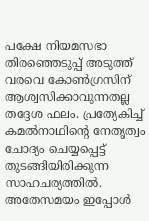പക്ഷേ നിയമസഭാ തിരഞ്ഞെടുപ്പ് അടുത്ത് വരവെ കോണ്‍ഗ്രസിന് ആശ്വസിക്കാവുന്നതല്ല തദ്ദേശ ഫലം. പ്രത്യേകിച്ച് കമല്‍നാഥിന്റെ നേതൃത്വം ചോദ്യം ചെയ്യപ്പെട്ട് തുടങ്ങിയിരിക്കുന്ന സാഹചര്യത്തില്‍. അതേസമയം ഇപ്പോള്‍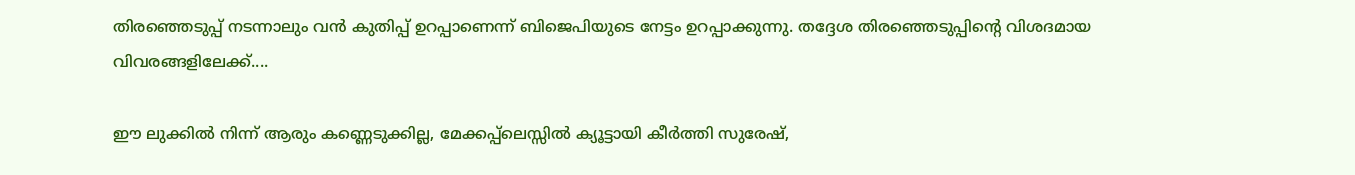തിരഞ്ഞെടുപ്പ് നടന്നാലും വന്‍ കുതിപ്പ് ഉറപ്പാണെന്ന് ബിജെപിയുടെ നേട്ടം ഉറപ്പാക്കുന്നു. തദ്ദേശ തിരഞ്ഞെടുപ്പിന്റെ വിശദമായ വിവരങ്ങളിലേക്ക്....

ഈ ലുക്കില്‍ നിന്ന് ആരും കണ്ണെടുക്കില്ല, മേക്കപ്പ്‌ലെസ്സില്‍ ക്യൂട്ടായി കീര്‍ത്തി സുരേഷ്,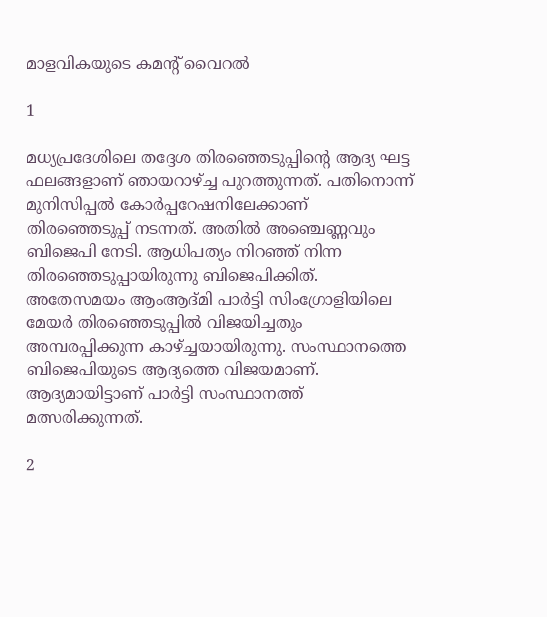മാളവികയുടെ കമന്റ് വൈറല്‍

1

മധ്യപ്രദേശിലെ തദ്ദേശ തിരഞ്ഞെടുപ്പിന്റെ ആദ്യ ഘട്ട ഫലങ്ങളാണ് ഞായറാഴ്ച്ച പുറത്തുന്നത്. പതിനൊന്ന് മുനിസിപ്പല്‍ കോര്‍പ്പറേഷനിലേക്കാണ് തിരഞ്ഞെടുപ്പ് നടന്നത്. അതില്‍ അഞ്ചെണ്ണവും ബിജെപി നേടി. ആധിപത്യം നിറഞ്ഞ് നിന്ന തിരഞ്ഞെടുപ്പായിരുന്നു ബിജെപിക്കിത്. അതേസമയം ആംആദ്മി പാര്‍ട്ടി സിംഗ്രോളിയിലെ മേയര്‍ തിരഞ്ഞെടുപ്പില്‍ വിജയിച്ചതും അമ്പരപ്പിക്കുന്ന കാഴ്ച്ചയായിരുന്നു. സംസ്ഥാനത്തെ ബിജെപിയുടെ ആദ്യത്തെ വിജയമാണ്. ആദ്യമായിട്ടാണ് പാര്‍ട്ടി സംസ്ഥാനത്ത് മത്സരിക്കുന്നത്.

2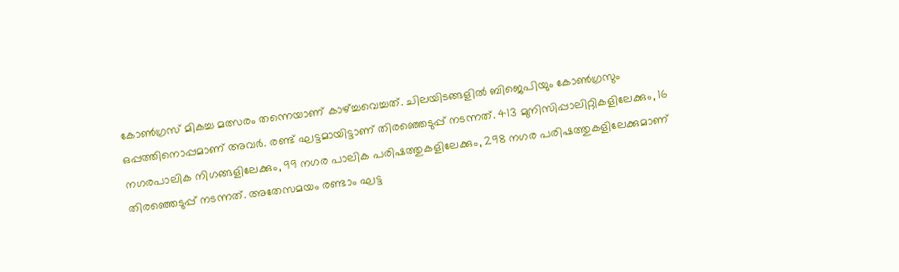കോണ്‍ഗ്രസ് മികച്ച മത്സരം തന്നെയാണ് കാഴ്ച്ചവെച്ചത്. ചിലയിടങ്ങളില്‍ ബിജെപിയും കോണ്‍ഗ്രസും ഒപ്പത്തിനൊപ്പമാണ് അവര്‍. രണ്ട് ഘട്ടമായിട്ടാണ് തിരഞ്ഞെടുപ്പ് നടന്നത്. 413 മുനിസിപ്പാലിറ്റികളിലേക്കും, 16 നഗരപാലിക നിഗങ്ങളിലേക്കും, 99 നഗര പാലിക പരിഷത്തുകളിലേക്കും, 298 നഗര പരിഷത്തുകളിലേക്കുമാണ് തിരഞ്ഞെടുപ്പ് നടന്നത്. അതേസമയം രണ്ടാം ഘട്ട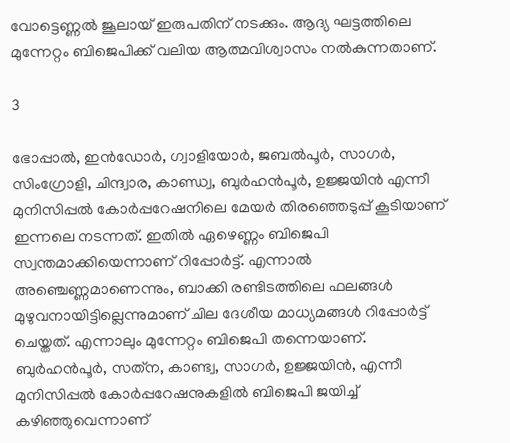വോട്ടെണ്ണല്‍ ജൂലായ് ഇരുപതിന് നടക്കും. ആദ്യ ഘട്ടത്തിലെ മുന്നേറ്റം ബിജെപിക്ക് വലിയ ആത്മവിശ്വാസം നല്‍കുന്നതാണ്.

3

ഭോപ്പാല്‍, ഇന്‍ഡോര്‍, ഗ്വാളിയോര്‍, ജബല്‍പൂര്‍, സാഗര്‍, സിംഗ്രോളി, ചിന്ദ്വാര, കാണ്ഡ്വ, ബുര്‍ഹന്‍പൂര്‍, ഉജ്ജയിന്‍ എന്നീ മുനിസിപ്പല്‍ കോര്‍പ്പറേഷനിലെ മേയര്‍ തിരഞ്ഞെടുപ്പ് കൂടിയാണ് ഇന്നലെ നടന്നത്. ഇതില്‍ ഏഴെണ്ണം ബിജെപി സ്വന്തമാക്കിയെന്നാണ് റിപ്പോര്‍ട്ട്. എന്നാല്‍ അഞ്ചെണ്ണമാണെന്നും, ബാക്കി രണ്ടിടത്തിലെ ഫലങ്ങള്‍ മുഴുവനായിട്ടില്ലെന്നുമാണ് ചില ദേശീയ മാധ്യമങ്ങള്‍ റിപ്പോര്‍ട്ട് ചെയ്തത്. എന്നാലും മുന്നേറ്റം ബിജെപി തന്നെയാണ്. ബുര്‍ഹന്‍പൂര്‍, സത്‌ന, കാണ്ട്വ, സാഗര്‍, ഉജ്ജയിന്‍, എന്നീ മുനിസിപ്പല്‍ കോര്‍പ്പറേഷനുകളില്‍ ബിജെപി ജയിച്ച് കഴിഞ്ഞുവെന്നാണ്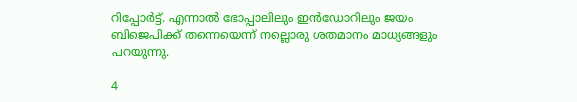റിപ്പോര്‍ട്ട്. എന്നാല്‍ ഭോപ്പാലിലും ഇന്‍ഡോറിലും ജയം ബിജെപിക്ക് തന്നെയെന്ന് നല്ലൊരു ശതമാനം മാധ്യങ്ങളും പറയുന്നു.

4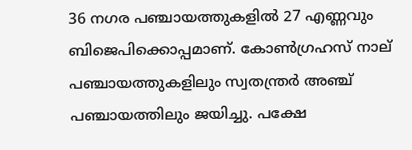36 നഗര പഞ്ചായത്തുകളില്‍ 27 എണ്ണവും ബിജെപിക്കൊപ്പമാണ്. കോണ്‍ഗ്രഹസ് നാല് പഞ്ചായത്തുകളിലും സ്വതന്ത്രര്‍ അഞ്ച് പഞ്ചായത്തിലും ജയിച്ചു. പക്ഷേ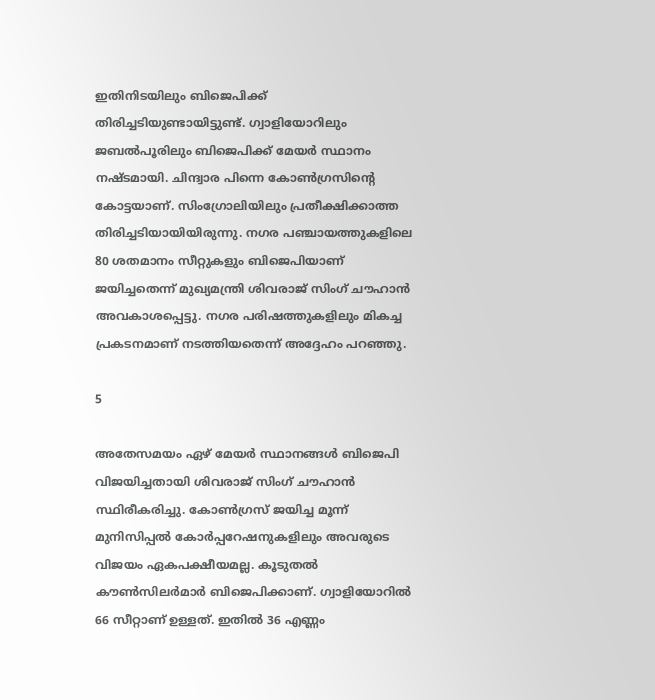ഇതിനിടയിലും ബിജെപിക്ക് തിരിച്ചടിയുണ്ടായിട്ടുണ്ട്. ഗ്വാളിയോറിലും ജബല്‍പൂരിലും ബിജെപിക്ക് മേയര്‍ സ്ഥാനം നഷ്ടമായി. ചിന്ദ്വാര പിന്നെ കോണ്‍ഗ്രസിന്റെ കോട്ടയാണ്. സിംഗ്രോലിയിലും പ്രതീക്ഷിക്കാത്ത തിരിച്ചടിയായിയിരുന്നു. നഗര പഞ്ചായത്തുകളിലെ 80 ശതമാനം സീറ്റുകളും ബിജെപിയാണ് ജയിച്ചതെന്ന് മുഖ്യമന്ത്രി ശിവരാജ് സിംഗ് ചൗഹാന്‍ അവകാശപ്പെട്ടു. നഗര പരിഷത്തുകളിലും മികച്ച പ്രകടനമാണ് നടത്തിയതെന്ന് അദ്ദേഹം പറഞ്ഞു.

5

അതേസമയം ഏഴ് മേയര്‍ സ്ഥാനങ്ങള്‍ ബിജെപി വിജയിച്ചതായി ശിവരാജ് സിംഗ് ചൗഹാന്‍ സ്ഥിരീകരിച്ചു. കോണ്‍ഗ്രസ് ജയിച്ച മൂന്ന് മുനിസിപ്പല്‍ കോര്‍പ്പറേഷനുകളിലും അവരുടെ വിജയം ഏകപക്ഷീയമല്ല. കൂടുതല്‍ കൗണ്‍സിലര്‍മാര്‍ ബിജെപിക്കാണ്. ഗ്വാളിയോറില്‍ 66 സീറ്റാണ് ഉള്ളത്. ഇതില്‍ 36 എണ്ണം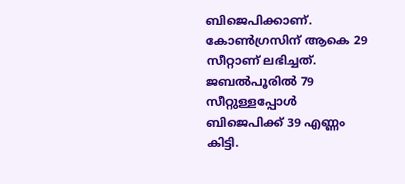ബിജെപിക്കാണ്. കോണ്‍ഗ്രസിന് ആകെ 29 സീറ്റാണ് ലഭിച്ചത്. ജബല്‍പൂരില്‍ 79 സീറ്റുള്ളപ്പോള്‍ ബിജെപിക്ക് 39 എണ്ണം കിട്ടി.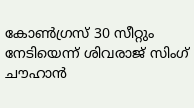കോണ്‍ഗ്രസ് 30 സീറ്റും നേടിയെന്ന് ശിവരാജ് സിംഗ് ചൗഹാന്‍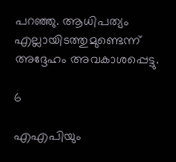പറഞ്ഞു. ആധിപത്യം എല്ലായിടത്തുമുണ്ടെന്ന് അദ്ദേഹം അവകാശപ്പെട്ടു.

6

എഎപിയും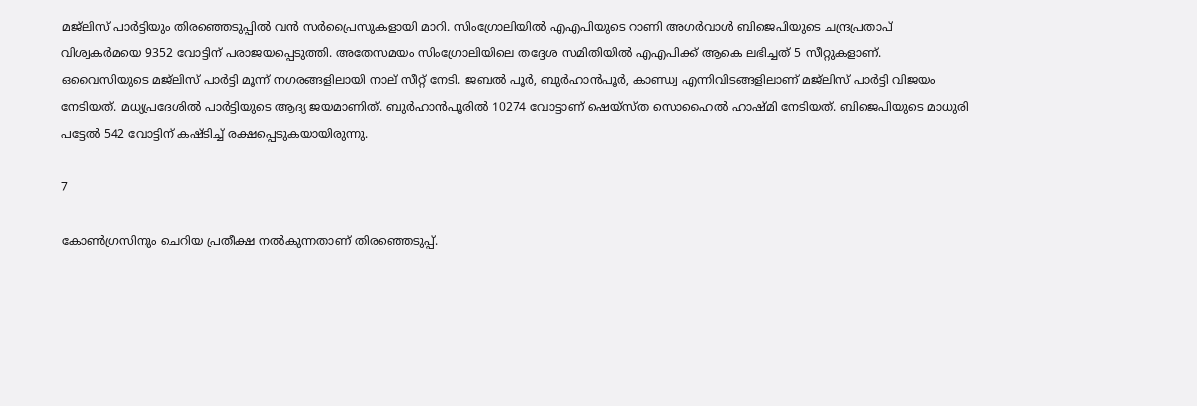മജ്‌ലിസ് പാര്‍ട്ടിയും തിരഞ്ഞെടുപ്പില്‍ വന്‍ സര്‍പ്രൈസുകളായി മാറി. സിംഗ്രോലിയില്‍ എഎപിയുടെ റാണി അഗര്‍വാള്‍ ബിജെപിയുടെ ചന്ദ്രപ്രതാപ് വിശ്വകര്‍മയെ 9352 വോട്ടിന് പരാജയപ്പെടുത്തി. അതേസമയം സിംഗ്രോലിയിലെ തദ്ദേശ സമിതിയില്‍ എഎപിക്ക് ആകെ ലഭിച്ചത് 5 സീറ്റുകളാണ്. ഒവൈസിയുടെ മജ്‌ലിസ് പാര്‍ട്ടി മൂന്ന് നഗരങ്ങളിലായി നാല് സീറ്റ് നേടി. ജബല്‍ പൂര്‍, ബുര്‍ഹാന്‍പൂര്‍, കാണ്ഡ്വ എന്നിവിടങ്ങളിലാണ് മജ്‌ലിസ് പാര്‍ട്ടി വിജയം നേടിയത്. മധ്യപ്രദേശില്‍ പാര്‍ട്ടിയുടെ ആദ്യ ജയമാണിത്. ബുര്‍ഹാന്‍പൂരില്‍ 10274 വോട്ടാണ് ഷെയ്‌സ്ത സൊഹൈല്‍ ഹാഷ്മി നേടിയത്. ബിജെപിയുടെ മാധുരി പട്ടേല്‍ 542 വോട്ടിന് കഷ്ടിച്ച് രക്ഷപ്പെടുകയായിരുന്നു.

7

കോണ്‍ഗ്രസിനും ചെറിയ പ്രതീക്ഷ നല്‍കുന്നതാണ് തിരഞ്ഞെടുപ്പ്.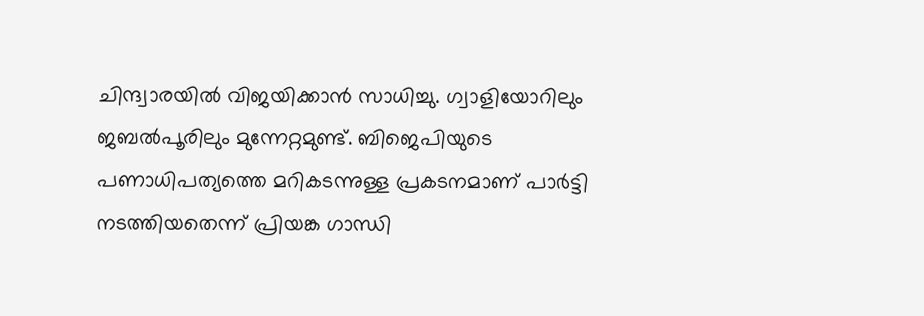ചിന്ദ്വാരയില്‍ വിജയിക്കാന്‍ സാധിച്ചു. ഗ്വാളിയോറിലും ജബല്‍പൂരിലും മുന്നേറ്റമുണ്ട്. ബിജെപിയുടെ പണാധിപത്യത്തെ മറികടന്നുള്ള പ്രകടനമാണ് പാര്‍ട്ടി നടത്തിയതെന്ന് പ്രിയങ്ക ഗാന്ധി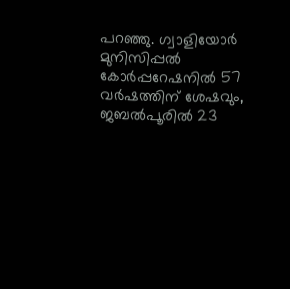പറഞ്ഞു. ഗ്വാളിയോര്‍ മുനിസിപ്പല്‍ കോര്‍പ്പറേഷനില്‍ 57 വര്‍ഷത്തിന് ശേഷവും, ജബല്‍പൂരില്‍ 23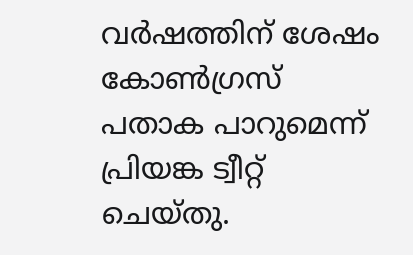വര്‍ഷത്തിന് ശേഷം കോണ്‍ഗ്രസ് പതാക പാറുമെന്ന് പ്രിയങ്ക ട്വീറ്റ് ചെയ്തു.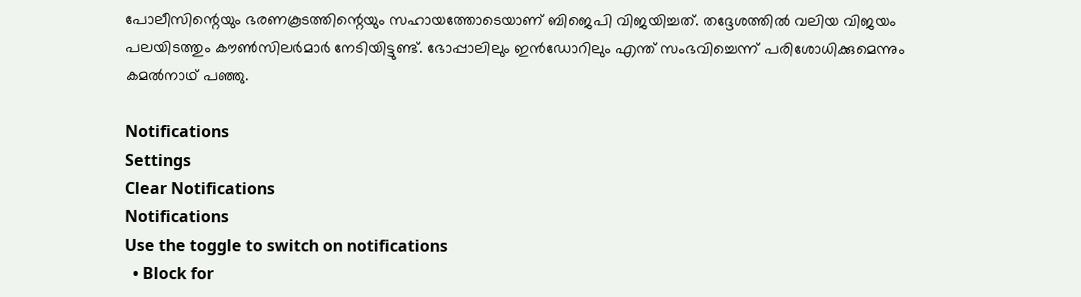പോലീസിന്റെയും ഭരണകൂടത്തിന്റെയും സഹായത്തോടെയാണ് ബിജെപി വിജയിച്ചത്. തദ്ദേശത്തില്‍ വലിയ വിജയം പലയിടത്തും കൗണ്‍സിലര്‍മാര്‍ നേടിയിട്ടുണ്ട്. ഭോപ്പാലിലും ഇന്‍ഡോറിലും എന്ത് സംഭവിച്ചെന്ന് പരിശോധിക്കുമെന്നും കമല്‍നാഥ് പഞ്ഞു.

Notifications
Settings
Clear Notifications
Notifications
Use the toggle to switch on notifications
  • Block for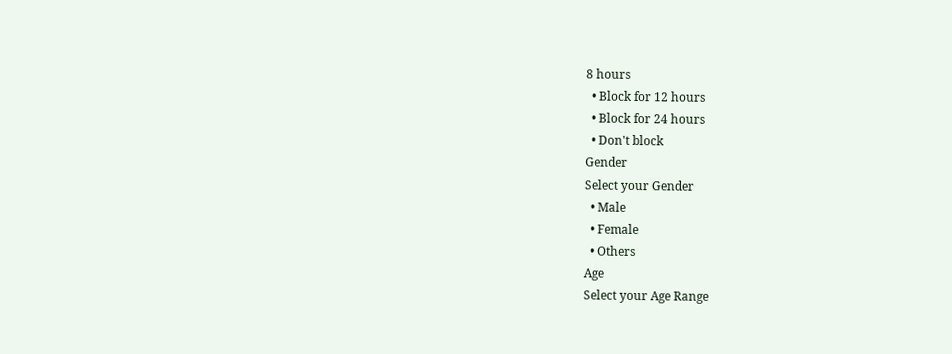8 hours
  • Block for 12 hours
  • Block for 24 hours
  • Don't block
Gender
Select your Gender
  • Male
  • Female
  • Others
Age
Select your Age Range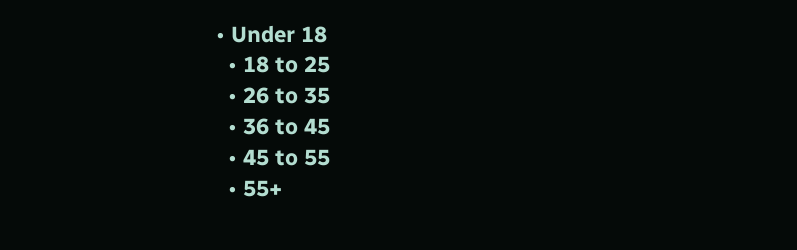• Under 18
  • 18 to 25
  • 26 to 35
  • 36 to 45
  • 45 to 55
  • 55+